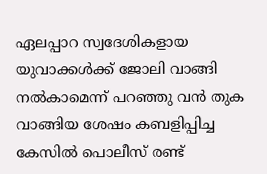ഏലപ്പാറ സ്വദേശികളായ യുവാക്കൾക്ക് ജോലി വാങ്ങി നൽകാമെന്ന് പറഞ്ഞു വൻ തുക വാങ്ങിയ ശേഷം കബളിപ്പിച്ച കേസിൽ പൊലീസ് രണ്ട്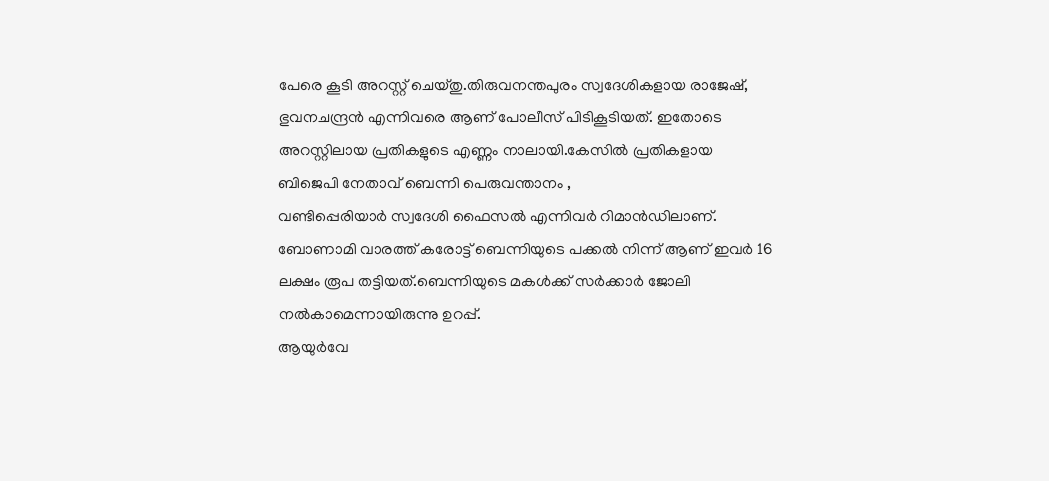പേരെ കൂടി അറസ്റ്റ് ചെയ്തു.തിരുവനന്തപുരം സ്വദേശികളായ രാജേഷ്, ഭുവനചന്ദ്രൻ എന്നിവരെ ആണ് പോലീസ് പിടികൂടിയത്. ഇതോടെ അറസ്റ്റിലായ പ്രതികളുടെ എണ്ണം നാലായി.കേസിൽ പ്രതികളായ
ബിജെപി നേതാവ് ബെന്നി പെരുവന്താനം ,
വണ്ടിപ്പെരിയാർ സ്വദേശി ഫൈസൽ എന്നിവർ റിമാൻഡിലാണ്.
ബോണാമി വാരത്ത് കരോട്ട് ബെന്നിയുടെ പക്കൽ നിന്ന് ആണ് ഇവർ 16 ലക്ഷം രൂപ തട്ടിയത്.ബെന്നിയുടെ മകൾക്ക് സർക്കാർ ജോലി നൽകാമെന്നായിരുന്നു ഉറപ്പ്.
ആയുർവേ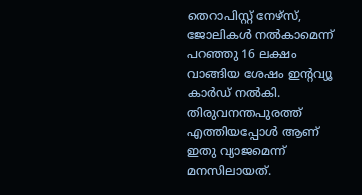തെറാപിസ്റ്റ് നേഴ്സ്, ജോലികൾ നൽകാമെന്ന് പറഞ്ഞു 16 ലക്ഷം വാങ്ങിയ ശേഷം ഇൻ്റവ്യൂ കാർഡ് നൽകി.
തിരുവനന്തപുരത്ത് എത്തിയപ്പോൾ ആണ് ഇതു വ്യാജമെന്ന് മനസിലായത്.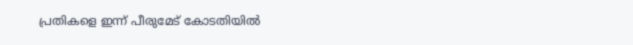പ്രതികളെ ഇന്ന് പീരുമേട് കോടതിയിൽ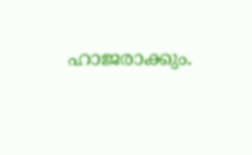ഹാജരാക്കും.